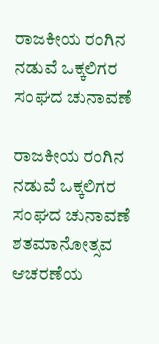ರಾಜಕೀಯ ರಂಗಿನ ನಡುವೆ ಒಕ್ಕಲಿಗರ ಸಂಘದ ಚುನಾವಣೆ

ರಾಜಕೀಯ ರಂಗಿನ ನಡುವೆ ಒಕ್ಕಲಿಗರ ಸಂಘದ ಚುನಾವಣೆ
ಶತಮಾನೋತ್ಸವ ಆಚರಣೆಯ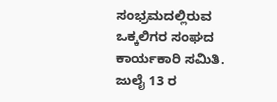ಸಂಭ್ರಮದಲ್ಲಿರುವ ಒಕ್ಕಲಿಗರ ಸಂಘದ ಕಾರ್ಯಕಾರಿ ಸಮಿತಿ. ಜುಲೈ 13 ರ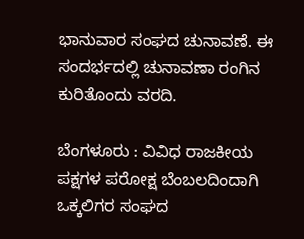ಭಾನುವಾರ ಸಂಘದ ಚುನಾವಣೆ. ಈ ಸಂದರ್ಭದಲ್ಲಿ ಚುನಾವಣಾ ರಂಗಿನ ಕುರಿತೊಂದು ವರದಿ.

ಬೆಂಗಳೂರು : ವಿವಿಧ ರಾಜಕೀಯ ಪಕ್ಷಗಳ ಪರೋಕ್ಷ ಬೆಂಬಲದಿಂದಾಗಿ ಒಕ್ಕಲಿಗರ ಸಂಘದ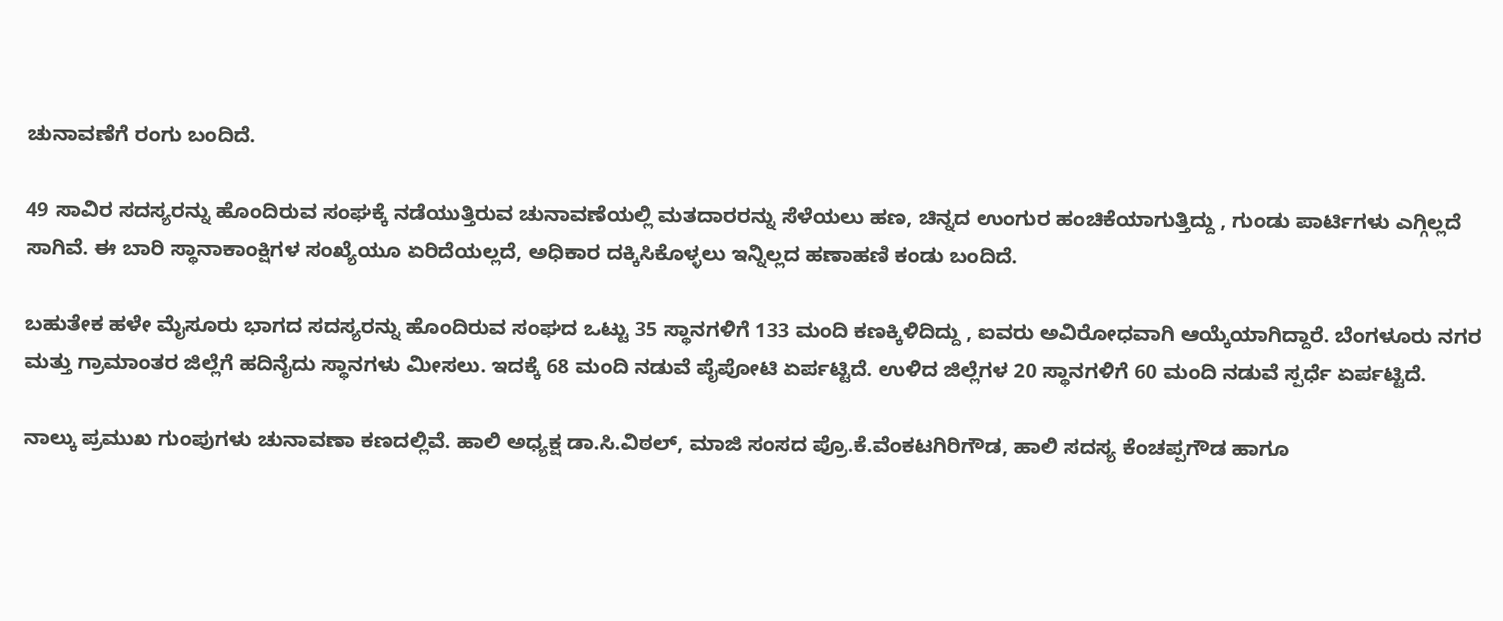ಚುನಾವಣೆಗೆ ರಂಗು ಬಂದಿದೆ.

49 ಸಾವಿರ ಸದಸ್ಯರನ್ನು ಹೊಂದಿರುವ ಸಂಘಕ್ಕೆ ನಡೆಯುತ್ತಿರುವ ಚುನಾವಣೆಯಲ್ಲಿ ಮತದಾರರನ್ನು ಸೆಳೆಯಲು ಹಣ, ಚಿನ್ನದ ಉಂಗುರ ಹಂಚಿಕೆಯಾಗುತ್ತಿದ್ದು , ಗುಂಡು ಪಾರ್ಟಿಗಳು ಎಗ್ಗಿಲ್ಲದೆ ಸಾಗಿವೆ. ಈ ಬಾರಿ ಸ್ಥಾನಾಕಾಂಕ್ಷಿಗಳ ಸಂಖ್ಯೆಯೂ ಏರಿದೆಯಲ್ಲದೆ, ಅಧಿಕಾರ ದಕ್ಕಿಸಿಕೊಳ್ಳಲು ಇನ್ನಿಲ್ಲದ ಹಣಾಹಣಿ ಕಂಡು ಬಂದಿದೆ.

ಬಹುತೇಕ ಹಳೇ ಮೈಸೂರು ಭಾಗದ ಸದಸ್ಯರನ್ನು ಹೊಂದಿರುವ ಸಂಘದ ಒಟ್ಟು 35 ಸ್ಥಾನಗಳಿಗೆ 133 ಮಂದಿ ಕಣಕ್ಕಿಳಿದಿದ್ದು , ಐವರು ಅವಿರೋಧವಾಗಿ ಆಯ್ಕೆಯಾಗಿದ್ದಾರೆ. ಬೆಂಗಳೂರು ನಗರ ಮತ್ತು ಗ್ರಾಮಾಂತರ ಜಿಲ್ಲೆಗೆ ಹದಿನೈದು ಸ್ಥಾನಗಳು ಮೀಸಲು. ಇದಕ್ಕೆ 68 ಮಂದಿ ನಡುವೆ ಪೈಪೋಟಿ ಏರ್ಪಟ್ಟಿದೆ. ಉಳಿದ ಜಿಲ್ಲೆಗಳ 20 ಸ್ಥಾನಗಳಿಗೆ 60 ಮಂದಿ ನಡುವೆ ಸ್ಪರ್ಧೆ ಏರ್ಪಟ್ಟಿದೆ.

ನಾಲ್ಕು ಪ್ರಮುಖ ಗುಂಪುಗಳು ಚುನಾವಣಾ ಕಣದಲ್ಲಿವೆ. ಹಾಲಿ ಅಧ್ಯಕ್ಷ ಡಾ.ಸಿ.ವಿಠಲ್‌, ಮಾಜಿ ಸಂಸದ ಪ್ರೊ.ಕೆ.ವೆಂಕಟಗಿರಿಗೌಡ, ಹಾಲಿ ಸದಸ್ಯ ಕೆಂಚಪ್ಪಗೌಡ ಹಾಗೂ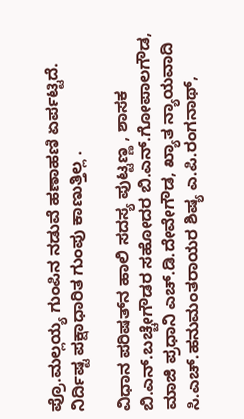ಪ್ರೊ.ಮಲ್ಲಯ್ಯ ಗುಂಪಿನ ನಡುವೆ ಹಣಾಹಣಿ ಏರ್ಪಟ್ಟಿದೆ. ನಿರ್ದಿಷ್ಟ ಪಕ್ಷಾಧಾರಿತ ಗುಂಪು ಕಾಣುತ್ತಿಲ್ಲ .

ವಿಧಾನ ಪರಿಷತ್‌ನ ಹಾಲಿ ಸದಸ್ಯ ಪುಟ್ಟಣ್ಣ , ಶಾಸಕ ಬಿ.ಎನ್‌.ಬಚ್ಚೇಗೌಡರ ಸಹೋದರ ಬಿ.ಎನ್‌.ಗೋಪಾಲಗೌಡ, ಮಾಜಿ ಪ್ರಧಾನಿ ಎಚ್‌.ಡಿ.ದೇವೇಗೌಡ, ಖ್ಯಾತ ನ್ಯಾಯವಾದಿ ಸಿ.ಎಚ್‌.ಹನುಮಂತರಾಯರ ಶಿಷ್ಯ ಎ.ಪಿ.ರಂಗನಾಥ್‌,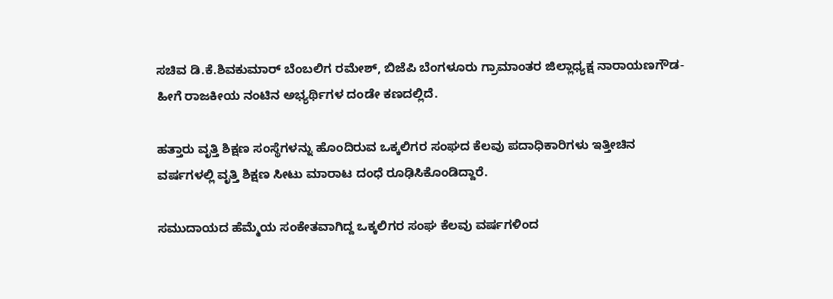ಸಚಿವ ಡಿ.ಕೆ.ಶಿವಕುಮಾರ್‌ ಬೆಂಬಲಿಗ ರಮೇಶ್‌, ಬಿಜೆಪಿ ಬೆಂಗಳೂರು ಗ್ರಾಮಾಂತರ ಜಿಲ್ಲಾಧ್ಯಕ್ಷ ನಾರಾಯಣಗೌಡ- ಹೀಗೆ ರಾಜಕೀಯ ನಂಟಿನ ಅಭ್ಯರ್ಥಿಗಳ ದಂಡೇ ಕಣದಲ್ಲಿದೆ.

ಹತ್ತಾರು ವೃತ್ತಿ ಶಿಕ್ಷಣ ಸಂಸ್ಥೆಗಳನ್ನು ಹೊಂದಿರುವ ಒಕ್ಕಲಿಗರ ಸಂಘದ ಕೆಲವು ಪದಾಧಿಕಾರಿಗಳು ಇತ್ತೀಚಿನ ವರ್ಷಗಳಲ್ಲಿ ವೃತ್ತಿ ಶಿಕ್ಷಣ ಸೀಟು ಮಾರಾಟ ದಂಧೆ ರೂಢಿಸಿಕೊಂಡಿದ್ದಾರೆ.

ಸಮುದಾಯದ ಹೆಮ್ಮೆಯ ಸಂಕೇತವಾಗಿದ್ದ ಒಕ್ಕಲಿಗರ ಸಂಘ ಕೆಲವು ವರ್ಷಗಳಿಂದ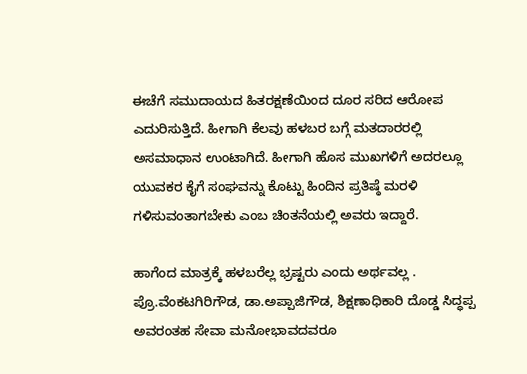ಈಚೆಗೆ ಸಮುದಾಯದ ಹಿತರಕ್ಷಣೆಯಿಂದ ದೂರ ಸರಿದ ಆರೋಪ ಎದುರಿಸುತ್ತಿದೆ. ಹೀಗಾಗಿ ಕೆಲವು ಹಳಬರ ಬಗ್ಗೆ ಮತದಾರರಲ್ಲಿ ಅಸಮಾಧಾನ ಉಂಟಾಗಿದೆ. ಹೀಗಾಗಿ ಹೊಸ ಮುಖಗಳಿಗೆ ಅದರಲ್ಲೂ ಯುವಕರ ಕೈಗೆ ಸಂಘವನ್ನು ಕೊಟ್ಟು ಹಿಂದಿನ ಪ್ರತಿಷ್ಠೆ ಮರಳಿ ಗಳಿಸುವಂತಾಗಬೇಕು ಎಂಬ ಚಿಂತನೆಯಲ್ಲಿ ಅವರು ಇದ್ದಾರೆ.

ಹಾಗೆಂದ ಮಾತ್ರಕ್ಕೆ ಹಳಬರೆಲ್ಲ ಭ್ರಷ್ಟರು ಎಂದು ಅರ್ಥವಲ್ಲ . ಪ್ರೊ.ವೆಂಕಟಗಿರಿಗೌಡ, ಡಾ.ಅಪ್ಪಾಜಿಗೌಡ, ಶಿಕ್ಷಣಾಧಿಕಾರಿ ದೊಡ್ಡ ಸಿದ್ಧಪ್ಪ ಅವರಂತಹ ಸೇವಾ ಮನೋಭಾವದವರೂ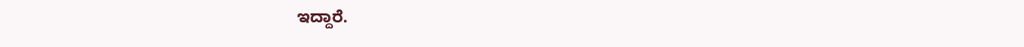ಇದ್ದಾರೆ.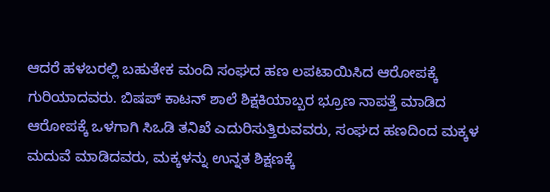ಆದರೆ ಹಳಬರಲ್ಲಿ ಬಹುತೇಕ ಮಂದಿ ಸಂಘದ ಹಣ ಲಪಟಾಯಿಸಿದ ಆರೋಪಕ್ಕೆ ಗುರಿಯಾದವರು. ಬಿಷಪ್‌ ಕಾಟನ್‌ ಶಾಲೆ ಶಿಕ್ಷಕಿಯಾಬ್ಬರ ಭ್ರೂಣ ನಾಪತ್ತೆ ಮಾಡಿದ ಆರೋಪಕ್ಕೆ ಒಳಗಾಗಿ ಸಿಒಡಿ ತನಿಖೆ ಎದುರಿಸುತ್ತಿರುವವರು, ಸಂಘದ ಹಣದಿಂದ ಮಕ್ಕಳ ಮದುವೆ ಮಾಡಿದವರು, ಮಕ್ಕಳನ್ನು ಉನ್ನತ ಶಿಕ್ಷಣಕ್ಕೆ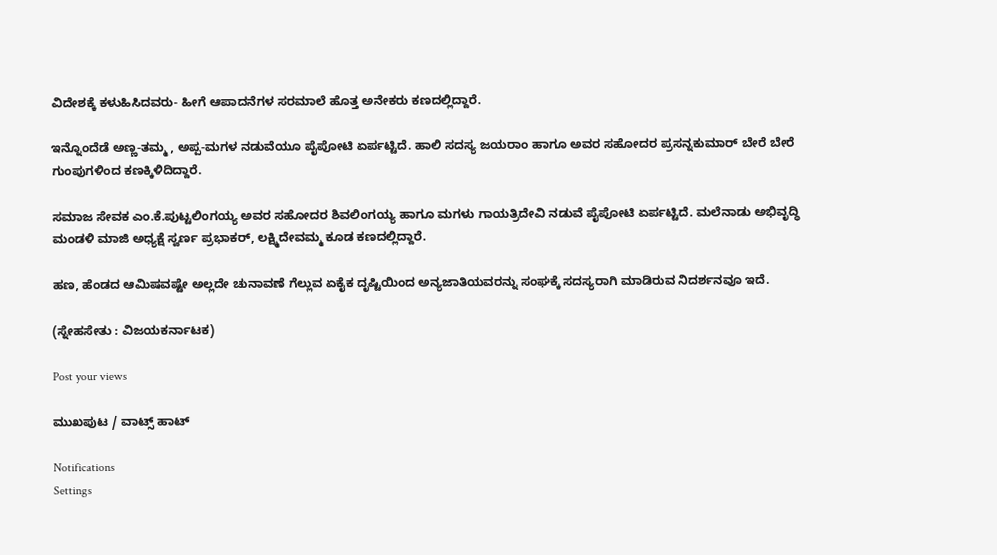ವಿದೇಶಕ್ಕೆ ಕಳುಹಿಸಿದವರು- ಹೀಗೆ ಆಪಾದನೆಗಳ ಸರಮಾಲೆ ಹೊತ್ತ ಅನೇಕರು ಕಣದಲ್ಲಿದ್ದಾರೆ.

ಇನ್ನೊಂದೆಡೆ ಅಣ್ಣ-ತಮ್ಮ , ಅಪ್ಪ-ಮಗಳ ನಡುವೆಯೂ ಪೈಪೋಟಿ ಏರ್ಪಟ್ಟಿದೆ. ಹಾಲಿ ಸದಸ್ಯ ಜಯರಾಂ ಹಾಗೂ ಅವರ ಸಹೋದರ ಪ್ರಸನ್ನಕುಮಾರ್‌ ಬೇರೆ ಬೇರೆ ಗುಂಪುಗಳಿಂದ ಕಣಕ್ಕಿಳಿದಿದ್ದಾರೆ.

ಸಮಾಜ ಸೇವಕ ಎಂ.ಕೆ.ಪುಟ್ಟಲಿಂಗಯ್ಯ ಅವರ ಸಹೋದರ ಶಿವಲಿಂಗಯ್ಯ ಹಾಗೂ ಮಗಳು ಗಾಯತ್ರಿದೇವಿ ನಡುವೆ ಪೈಪೋಟಿ ಏರ್ಪಟ್ಟಿದೆ. ಮಲೆನಾಡು ಅಭಿವೃದ್ಧಿ ಮಂಡಳಿ ಮಾಜಿ ಅಧ್ಯಕ್ಷೆ ಸ್ವರ್ಣ ಪ್ರಭಾಕರ್‌, ಲಕ್ಷ್ಮಿದೇವಮ್ಮ ಕೂಡ ಕಣದಲ್ಲಿದ್ದಾರೆ.

ಹಣ, ಹೆಂಡದ ಆಮಿಷವಷ್ಟೇ ಅಲ್ಲದೇ ಚುನಾವಣೆ ಗೆಲ್ಲುವ ಏಕೈಕ ದೃಷ್ಟಿಯಿಂದ ಅನ್ಯಜಾತಿಯವರನ್ನು ಸಂಘಕ್ಕೆ ಸದಸ್ಯರಾಗಿ ಮಾಡಿರುವ ನಿದರ್ಶನವೂ ಇದೆ.

(ಸ್ನೇಹಸೇತು : ವಿಜಯಕರ್ನಾಟಕ)

Post your views

ಮುಖಪುಟ / ವಾಟ್ಸ್‌ ಹಾಟ್‌

Notifications
Settings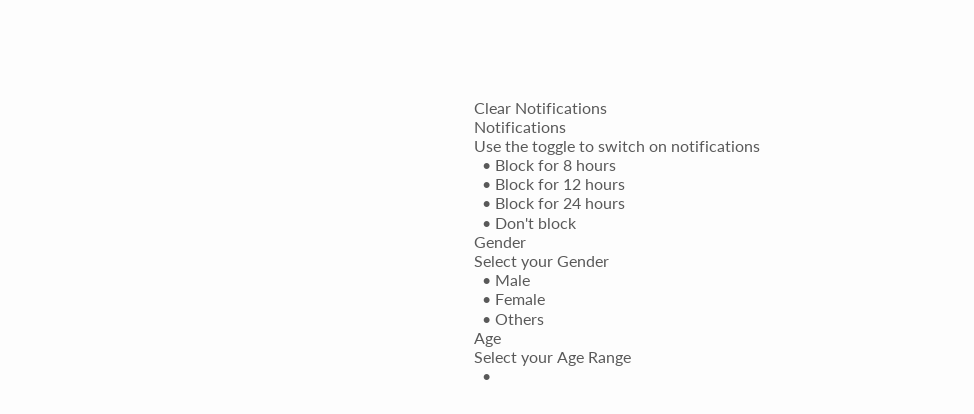Clear Notifications
Notifications
Use the toggle to switch on notifications
  • Block for 8 hours
  • Block for 12 hours
  • Block for 24 hours
  • Don't block
Gender
Select your Gender
  • Male
  • Female
  • Others
Age
Select your Age Range
  •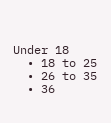Under 18
  • 18 to 25
  • 26 to 35
  • 36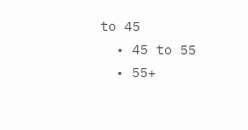to 45
  • 45 to 55
  • 55+